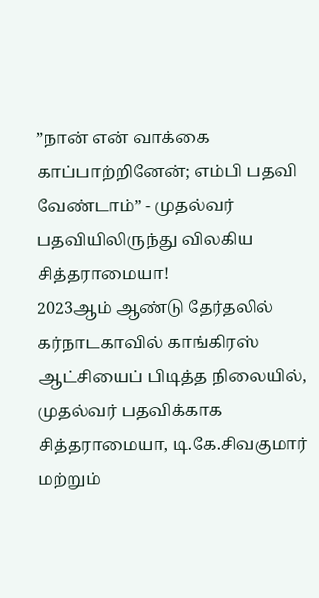”நான் என் வாக்கை காப்பாற்றினேன்; எம்பி பதவி வேண்டாம்” - முதல்வர் பதவியிலிருந்து விலகிய சித்தராமையா!
2023ஆம் ஆண்டு தேர்தலில் கர்நாடகாவில் காங்கிரஸ் ஆட்சியைப் பிடித்த நிலையில், முதல்வர் பதவிக்காக சித்தராமையா, டி.கே.சிவகுமார் மற்றும்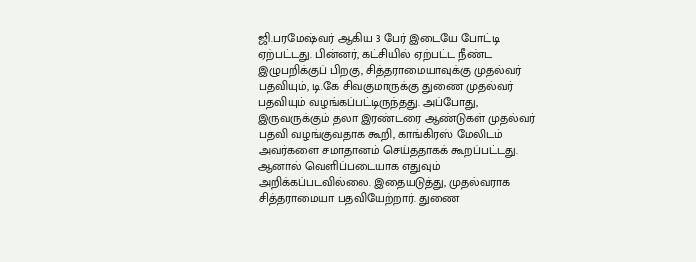ஜி.பரமேஷ்வர் ஆகிய 3 பேர் இடையே போட்டி ஏற்பட்டது. பின்னர், கட்சியில் ஏற்பட்ட நீண்ட இழுபறிக்குப் பிறகு, சித்தராமையாவுக்கு முதல்வர் பதவியும், டி.கே சிவகுமாருக்கு துணை முதல்வர் பதவியும் வழங்கப்பட்டிருந்தது. அப்போது, இருவருக்கும் தலா இரண்டரை ஆண்டுகள் முதல்வர் பதவி வழங்குவதாக கூறி, காங்கிரஸ் மேலிடம் அவர்களை சமாதானம் செய்ததாகக் கூறப்பட்டது. ஆனால் வெளிப்படையாக எதுவும் அறிக்கப்படவில்லை. இதையடுத்து, முதல்வராக சித்தராமையா பதவியேற்றார். துணை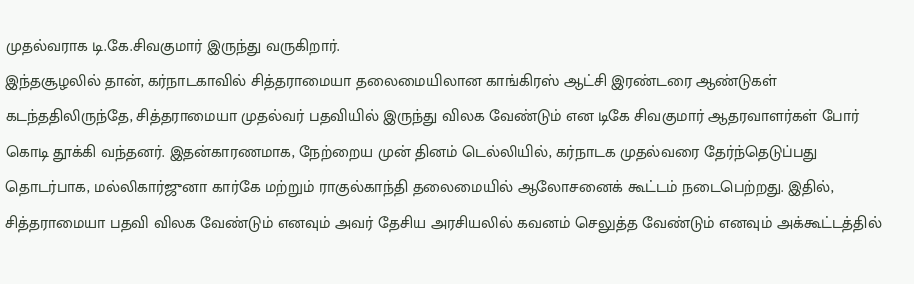முதல்வராக டி.கே.சிவகுமார் இருந்து வருகிறார்.
இந்தசூழலில் தான், கர்நாடகாவில் சித்தராமையா தலைமையிலான காங்கிரஸ் ஆட்சி இரண்டரை ஆண்டுகள் கடந்ததிலிருந்தே, சித்தராமையா முதல்வர் பதவியில் இருந்து விலக வேண்டும் என டிகே சிவகுமார் ஆதரவாளர்கள் போர் கொடி தூக்கி வந்தனர். இதன்காரணமாக, நேற்றைய முன் தினம் டெல்லியில், கர்நாடக முதல்வரை தேர்ந்தெடுப்பது தொடர்பாக, மல்லிகார்ஜுனா கார்கே மற்றும் ராகுல்காந்தி தலைமையில் ஆலோசனைக் கூட்டம் நடைபெற்றது. இதில், சித்தராமையா பதவி விலக வேண்டும் எனவும் அவர் தேசிய அரசியலில் கவனம் செலுத்த வேண்டும் எனவும் அக்கூட்டத்தில்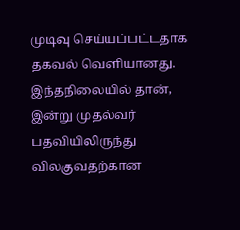முடிவு செய்யப்பட்டதாக தகவல் வெளியானது.
இந்தநிலையில் தான், இன்று முதல்வர் பதவியிலிருந்து விலகுவதற்கான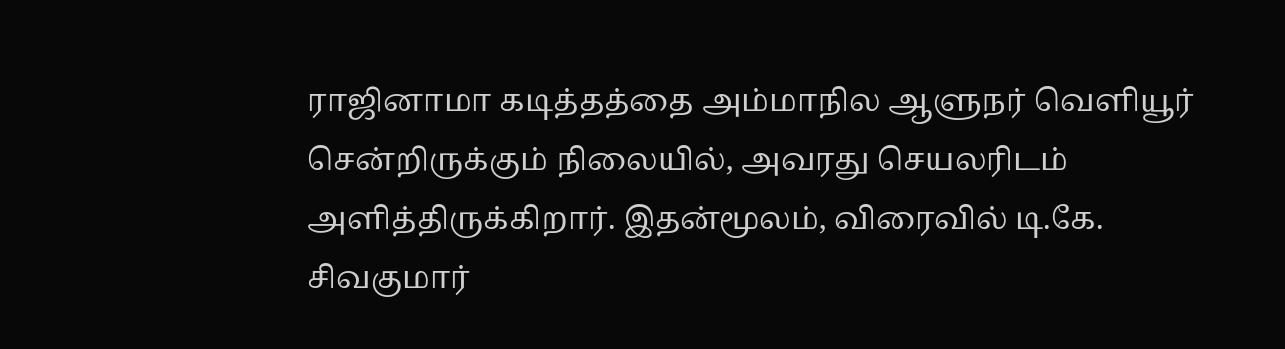ராஜினாமா கடித்தத்தை அம்மாநில ஆளுநர் வெளியூர் சென்றிருக்கும் நிலையில், அவரது செயலரிடம் அளித்திருக்கிறார். இதன்மூலம், விரைவில் டி.கே. சிவகுமார்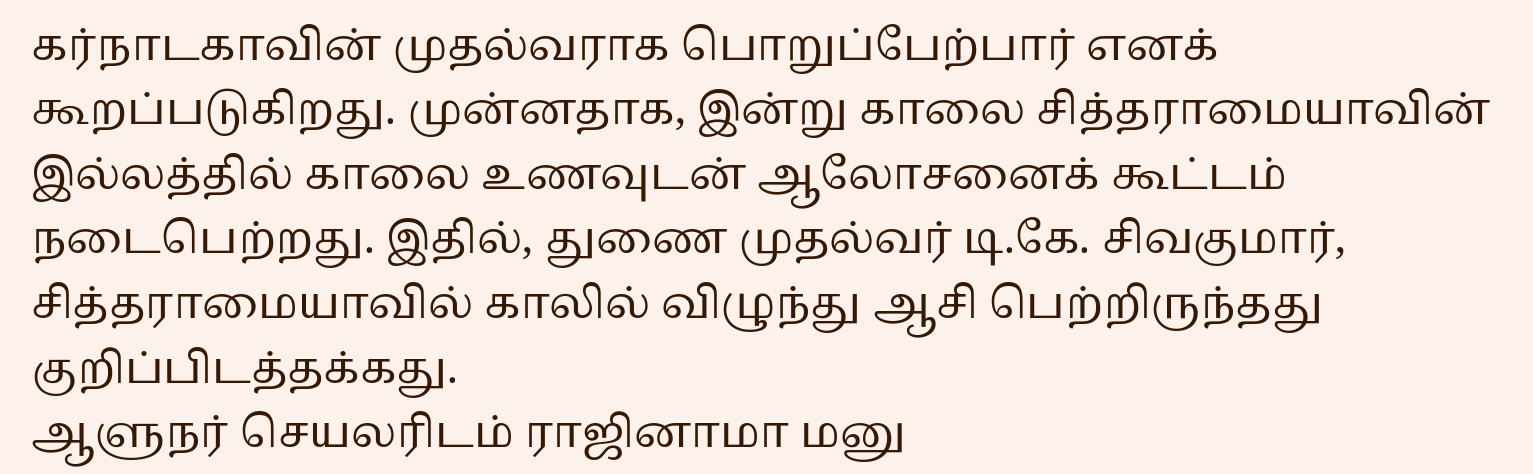கர்நாடகாவின் முதல்வராக பொறுப்பேற்பார் எனக் கூறப்படுகிறது. முன்னதாக, இன்று காலை சித்தராமையாவின் இல்லத்தில் காலை உணவுடன் ஆலோசனைக் கூட்டம் நடைபெற்றது. இதில், துணை முதல்வர் டி.கே. சிவகுமார், சித்தராமையாவில் காலில் விழுந்து ஆசி பெற்றிருந்தது குறிப்பிடத்தக்கது.
ஆளுநர் செயலரிடம் ராஜினாமா மனு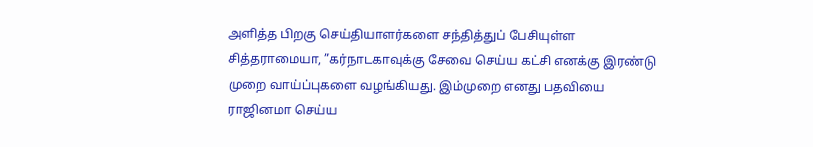அளித்த பிறகு செய்தியாளர்களை சந்தித்துப் பேசியுள்ள சித்தராமையா, ”கர்நாடகாவுக்கு சேவை செய்ய கட்சி எனக்கு இரண்டு முறை வாய்ப்புகளை வழங்கியது. இம்முறை எனது பதவியை ராஜினமா செய்ய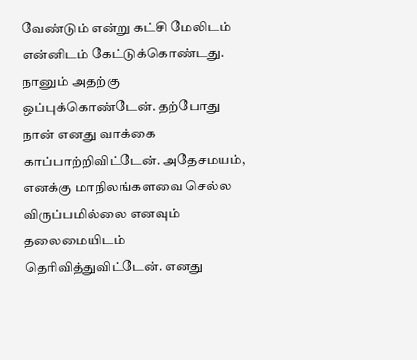வேண்டும் என்று கட்சி மேலிடம் என்னிடம் கேட்டுக்கொண்டது. நானும் அதற்கு ஒப்புக்கொண்டேன். தற்போது நான் எனது வாக்கை காப்பாற்றிவிட்டேன். அதேசமயம், எனக்கு மாநிலங்களவை செல்ல விருப்பமில்லை எனவும் தலைமையிடம் தெரிவித்துவிட்டேன். எனது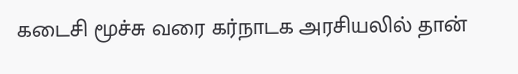கடைசி மூச்சு வரை கர்நாடக அரசியலில் தான்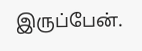இருப்பேன்.